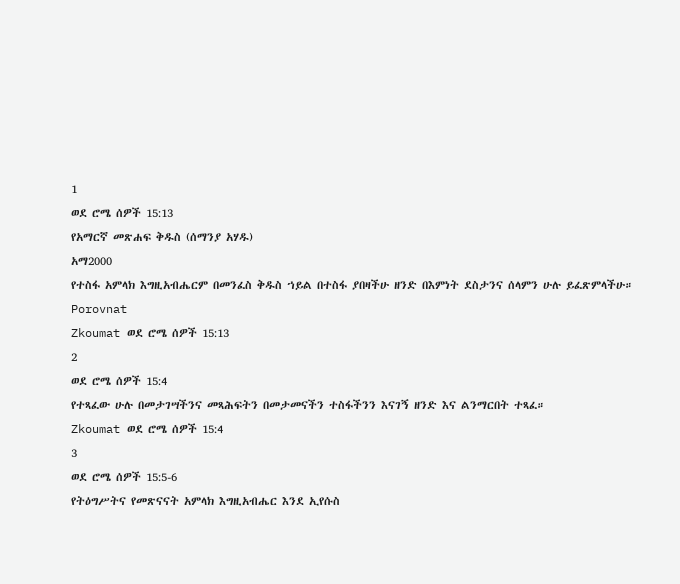1
ወደ ሮሜ ሰዎች 15:13
የአማርኛ መጽሐፍ ቅዱስ (ሰማንያ አሃዱ)
አማ2000
የተስፋ አምላክ እግዚአብሔርም በመንፈስ ቅዱስ ኀይል በተስፋ ያበዛችሁ ዘንድ በእምነት ደስታንና ሰላምን ሁሉ ይፈጽምላችሁ።
Porovnat
Zkoumat ወደ ሮሜ ሰዎች 15:13
2
ወደ ሮሜ ሰዎች 15:4
የተጻፈው ሁሉ በመታገሣችንና መጻሕፍትን በመታመናችን ተስፋችንን እናገኝ ዘንድ እና ልንማርበት ተጻፈ።
Zkoumat ወደ ሮሜ ሰዎች 15:4
3
ወደ ሮሜ ሰዎች 15:5-6
የትዕግሥትና የመጽናናት አምላክ እግዚአብሔር እንደ ኢየሱስ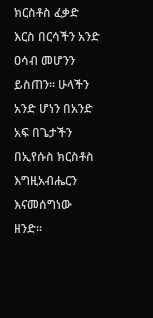ክርስቶስ ፈቃድ እርስ በርሳችን አንድ ዐሳብ መሆንን ይስጠን። ሁላችን አንድ ሆነን በአንድ አፍ በጌታችን በኢየሱስ ክርስቶስ እግዚአብሔርን እናመሰግነው ዘንድ።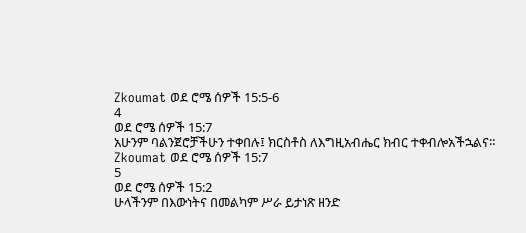Zkoumat ወደ ሮሜ ሰዎች 15:5-6
4
ወደ ሮሜ ሰዎች 15:7
አሁንም ባልንጀሮቻችሁን ተቀበሉ፤ ክርስቶስ ለእግዚአብሔር ክብር ተቀብሎአችኋልና።
Zkoumat ወደ ሮሜ ሰዎች 15:7
5
ወደ ሮሜ ሰዎች 15:2
ሁላችንም በእውነትና በመልካም ሥራ ይታነጽ ዘንድ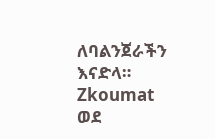ለባልንጀራችን እናድላ።
Zkoumat ወደ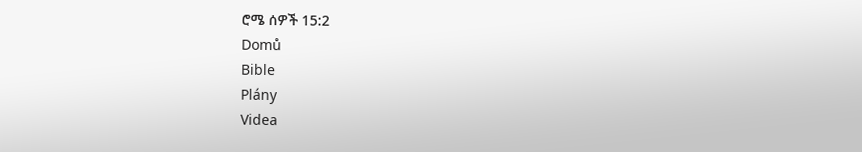ሮሜ ሰዎች 15:2
Domů
Bible
Plány
Videa